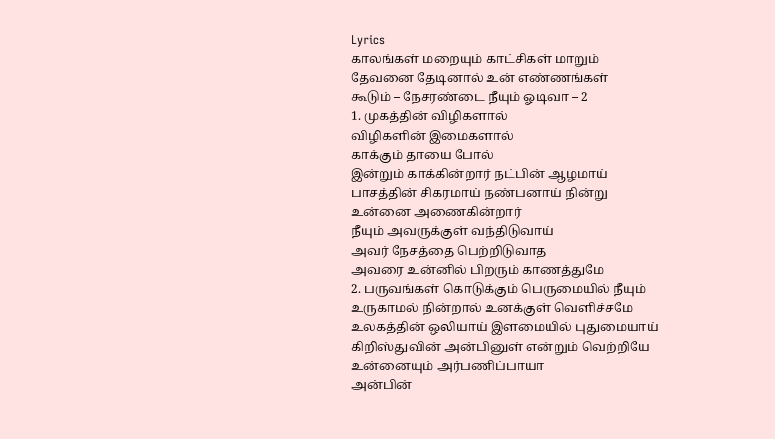Lyrics
காலங்கள் மறையும் காட்சிகள் மாறும்
தேவனை தேடினால் உன் எண்ணங்கள்
கூடும் – நேசரண்டை நீயும் ஓடிவா – 2
1. முகத்தின் விழிகளால்
விழிகளின் இமைகளால்
காக்கும் தாயை போல்
இன்றும் காக்கின்றார் நட்பின் ஆழமாய்
பாசத்தின் சிகரமாய் நண்பனாய் நின்று
உன்னை அணைகின்றார்
நீயும் அவருக்குள் வந்திடுவாய்
அவர் நேசத்தை பெற்றிடுவாத
அவரை உன்னில் பிறரும் காணத்துமே
2. பருவங்கள் கொடுக்கும் பெருமையில் நீயும்
உருகாமல் நின்றால் உனக்குள் வெளிச்சமே
உலகத்தின் ஒலியாய் இளமையில் புதுமையாய்
கிறிஸ்துவின் அன்பினுள் என்றும் வெற்றியே
உன்னையும் அர்பணிப்பாயா
அன்பின்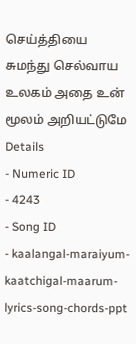செய்த்தியை சுமந்து செல்வாய
உலகம் அதை உன் மூலம் அறியட்டுமே
Details
- Numeric ID
- 4243
- Song ID
- kaalangal-maraiyum-kaatchigal-maarum-lyrics-song-chords-ppt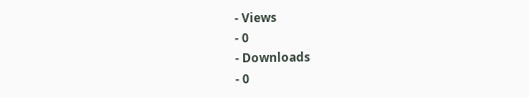- Views
- 0
- Downloads
- 0